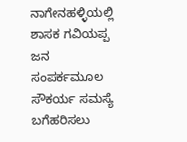ನಾಗೇನಹಳ್ಳಿಯಲ್ಲಿ ಶಾಸಕ ಗವಿಯಪ್ಪ ಜನ ಸಂಪರ್ಕಮೂಲ ಸೌಕರ್ಯ ಸಮಸ್ಯೆ ಬಗೆಹರಿಸಲು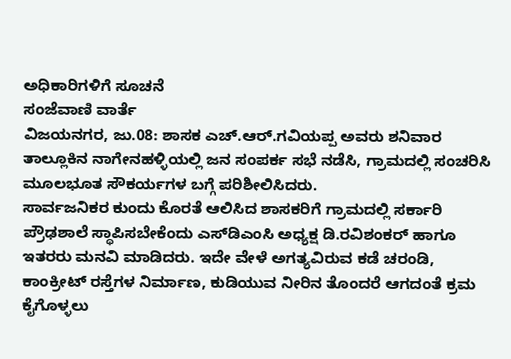ಅಧಿಕಾರಿಗಳಿಗೆ ಸೂಚನೆ
ಸಂಜೆವಾಣಿ ವಾರ್ತೆ
ವಿಜಯನಗರ, ಜು.08: ಶಾಸಕ ಎಚ್.ಆರ್.ಗವಿಯಪ್ಪ ಅವರು ಶನಿವಾರ ತಾಲ್ಲೂಕಿನ ನಾಗೇನಹಳ್ಳಿಯಲ್ಲಿ ಜನ ಸಂಪರ್ಕ ಸಭೆ ನಡೆಸಿ, ಗ್ರಾಮದಲ್ಲಿ ಸಂಚರಿಸಿ ಮೂಲಭೂತ ಸೌಕರ್ಯಗಳ ಬಗ್ಗೆ ಪರಿಶೀಲಿಸಿದರು.
ಸಾರ್ವಜನಿಕರ ಕುಂದು ಕೊರತೆ ಆಲಿಸಿದ ಶಾಸಕರಿಗೆ ಗ್ರಾಮದಲ್ಲಿ ಸರ್ಕಾರಿ ಪ್ರೌಢಶಾಲೆ ಸ್ಥಾಪಿಸಬೇಕೆಂದು ಎಸ್‍ಡಿಎಂಸಿ ಅಧ್ಯಕ್ಷ ಡಿ.ರವಿಶಂಕರ್ ಹಾಗೂ ಇತರರು ಮನವಿ ಮಾಡಿದರು. ಇದೇ ವೇಳೆ ಅಗತ್ಯವಿರುವ ಕಡೆ ಚರಂಡಿ, ಕಾಂಕ್ರೀಟ್ ರಸ್ತೆಗಳ ನಿರ್ಮಾಣ, ಕುಡಿಯುವ ನೀರಿನ ತೊಂದರೆ ಆಗದಂತೆ ಕ್ರಮ ಕೈಗೊಳ್ಳಲು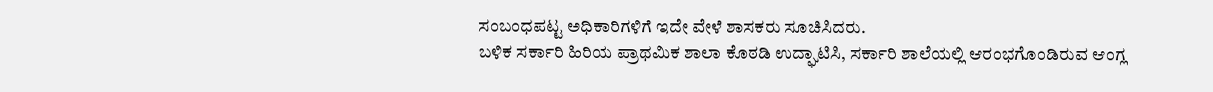ಸಂಬಂಧಪಟ್ಟ ಅಧಿಕಾರಿಗಳಿಗೆ ಇದೇ ವೇಳೆ ಶಾಸಕರು ಸೂಚಿಸಿದರು.
ಬಳಿಕ ಸರ್ಕಾರಿ ಹಿರಿಯ ಪ್ರಾಥಮಿಕ ಶಾಲಾ ಕೊಠಡಿ ಉದ್ಘಾಟಿಸಿ, ಸರ್ಕಾರಿ ಶಾಲೆಯಲ್ಲಿ ಆರಂಭಗೊಂಡಿರುವ ಆಂಗ್ಲ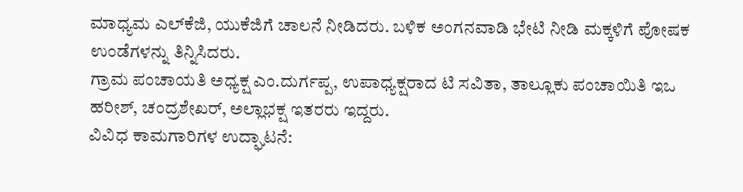ಮಾಧ್ಯಮ ಎಲ್‍ಕೆಜಿ, ಯುಕೆಜಿಗೆ ಚಾಲನೆ ನೀಡಿದರು. ಬಳಿಕ ಅಂಗನವಾಡಿ ಭೇಟಿ ನೀಡಿ ಮಕ್ಕಳಿಗೆ ಪೋಷಕ ಉಂಡೆಗಳನ್ನು ತಿನ್ನಿಸಿದರು.
ಗ್ರಾಮ ಪಂಚಾಯತಿ ಅಧ್ಯಕ್ಷ ಎಂ.ದುರ್ಗಪ್ಪ, ಉಪಾಧ್ಯಕ್ಷರಾದ ಟಿ ಸವಿತಾ, ತಾಲ್ಲೂಕು ಪಂಚಾಯಿತಿ ಇಒ ಹರೀಶ್, ಚಂದ್ರಶೇಖರ್, ಅಲ್ಲಾಭಕ್ಷ ಇತರರು ಇದ್ದರು.
ವಿವಿಧ ಕಾಮಗಾರಿಗಳ ಉದ್ಘಾಟನೆ: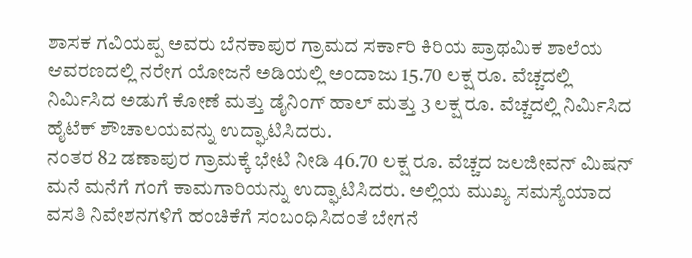ಶಾಸಕ ಗವಿಯಪ್ಪ ಅವರು ಬೆನಕಾಪುರ ಗ್ರಾಮದ ಸರ್ಕಾರಿ ಕಿರಿಯ ಪ್ರಾಥಮಿಕ ಶಾಲೆಯ ಆವರಣದಲ್ಲಿ ನರೇಗ ಯೋಜನೆ ಅಡಿಯಲ್ಲಿ ಅಂದಾಜು 15.70 ಲಕ್ಷ ರೂ. ವೆಚ್ಚದಲ್ಲಿ ನಿರ್ಮಿಸಿದ ಅಡುಗೆ ಕೋಣೆ ಮತ್ತು ಡೈನಿಂಗ್ ಹಾಲ್ ಮತ್ತು 3 ಲಕ್ಷ ರೂ. ವೆಚ್ಚದಲ್ಲಿ ನಿರ್ಮಿಸಿದ ಹೈಟೆಕ್ ಶೌಚಾಲಯವನ್ನು ಉದ್ಘಾಟಿಸಿದರು.
ನಂತರ 82 ಡಣಾಪುರ ಗ್ರಾಮಕ್ಕೆ ಭೇಟಿ ನೀಡಿ 46.70 ಲಕ್ಷ ರೂ. ವೆಚ್ಚದ ಜಲಜೀವನ್ ಮಿಷನ್ ಮನೆ ಮನೆಗೆ ಗಂಗೆ ಕಾಮಗಾರಿಯನ್ನು ಉದ್ಘಾಟಿಸಿದರು. ಅಲ್ಲಿಯ ಮುಖ್ಯ ಸಮಸ್ಯೆಯಾದ ವಸತಿ ನಿವೇಶನಗಳಿಗೆ ಹಂಚಿಕೆಗೆ ಸಂಬಂಧಿಸಿದಂತೆ ಬೇಗನೆ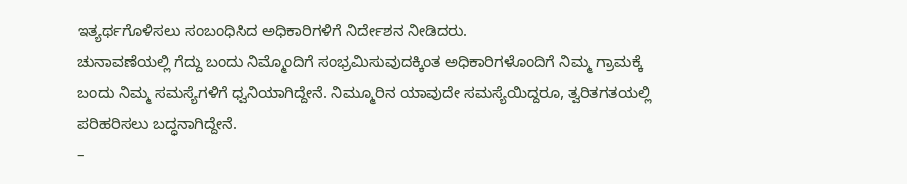ಇತ್ಯರ್ಥಗೊಳಿಸಲು ಸಂಬಂಧಿಸಿದ ಅಧಿಕಾರಿಗಳಿಗೆ ನಿರ್ದೇಶನ ನೀಡಿದರು.
ಚುನಾವಣೆಯಲ್ಲಿ ಗೆದ್ದು ಬಂದು ನಿಮ್ಮೊಂದಿಗೆ ಸಂಭ್ರಮಿಸುವುದಕ್ಕಿಂತ ಅಧಿಕಾರಿಗಳೊಂದಿಗೆ ನಿಮ್ಮ ಗ್ರಾಮಕ್ಕೆ ಬಂದು ನಿಮ್ಮ ಸಮಸ್ಯೆಗಳಿಗೆ ಧ್ವನಿಯಾಗಿದ್ದೇನೆ. ನಿಮ್ಮೂರಿನ ಯಾವುದೇ ಸಮಸ್ಯೆಯಿದ್ದರೂ, ತ್ವರಿತಗತಯಲ್ಲಿ ಪರಿಹರಿಸಲು ಬದ್ಧನಾಗಿದ್ದೇನೆ.
–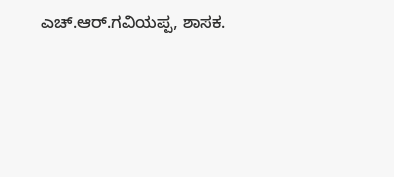ಎಚ್.ಆರ್.ಗವಿಯಪ್ಪ, ಶಾಸಕ.